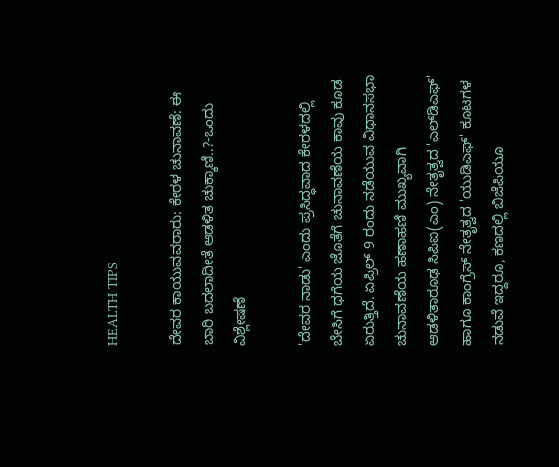HEALTH TIPS

ದೇವರ ಕಾಯುವವರಾರು: ಕೇರಳ ಚುನಾವಣೆ: ಈ ಬಾರಿ ಬದಲಾದೀತೆ ಆಡಳಿತ ಚುಕ್ಕಾಣಿ..?-ಒಂದು ವಿಶ್ಲೇಷಣೆ

'ದೇವರ ನಾಡು' ಎಂದು ಪ್ರಸಿದ್ಧವಾದ ಕೇರಳದಲ್ಲಿ ಬೇಸಿಗೆ ಧಗೆಯ ಜೊತೆಗೆ ಚುನಾವಣೆಯ ಕಾವು ಕೂಡ ಏರುತ್ತಿದೆ. ಏಪ್ರಿಲ್ 9 ರಂದು ನಡೆಯುವ ವಿಧಾನಸಭಾ ಚುನಾವಣೆಯ ಹಣಾಹಣಿ ಮುಖ್ಯವಾಗಿ ಆಡಳಿತಾರೂಢ ಸಿಪಿಐ(ಎಂ) ನೇತೃತ್ವದ 'ಎಲ್‍ಡಿಎಫ್' ಹಾಗೂ ಕಾಂಗ್ರೆಸ್ ನೇತೃತ್ವದ 'ಯುಡಿಎಫ್' ಕೂಟಗಳ ನಡುವೆ ಇದ್ದರೂ, ಕಣದಲ್ಲಿ ಬಿಜೆಪಿಯೂ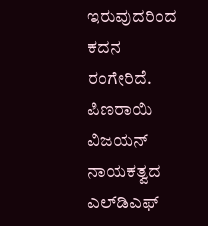ಇರುವುದರಿಂದ ಕದನ ರಂಗೇರಿದೆ. ಪಿಣರಾಯಿ ವಿಜಯನ್ ನಾಯಕತ್ವದ ಎಲ್‍ಡಿಎಫ್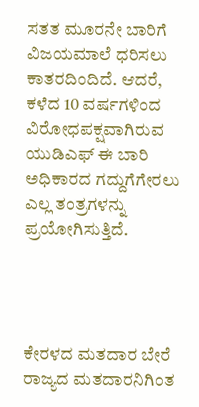ಸತತ ಮೂರನೇ ಬಾರಿಗೆ ವಿಜಯಮಾಲೆ ಧರಿಸಲು ಕಾತರದಿಂದಿದೆ. ಆದರೆ, ಕಳೆದ 10 ವರ್ಷಗಳಿಂದ ವಿರೋಧಪಕ್ಷವಾಗಿರುವ ಯುಡಿಎಫ್ ಈ ಬಾರಿ ಅಧಿಕಾರದ ಗದ್ದುಗೆಗೇರಲು ಎಲ್ಲ ತಂತ್ರಗಳನ್ನು ಪ್ರಯೋಗಿಸುತ್ತಿದೆ.




ಕೇರಳದ ಮತದಾರ ಬೇರೆ ರಾಜ್ಯದ ಮತದಾರನಿಗಿಂತ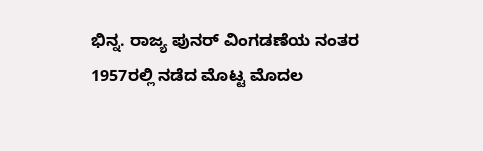ಭಿನ್ನ. ರಾಜ್ಯ ಪುನರ್ ವಿಂಗಡಣೆಯ ನಂತರ 1957ರಲ್ಲಿ ನಡೆದ ಮೊಟ್ಟ ಮೊದಲ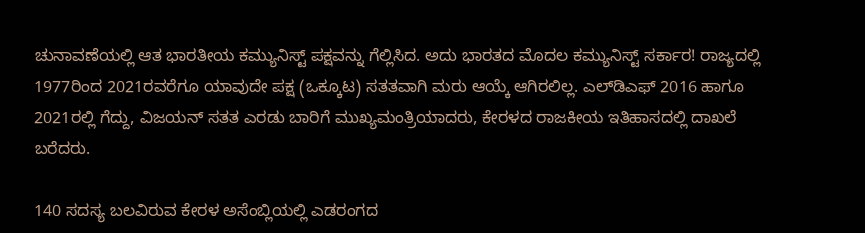ಚುನಾವಣೆಯಲ್ಲಿ ಆತ ಭಾರತೀಯ ಕಮ್ಯುನಿಸ್ಟ್ ಪಕ್ಷವನ್ನು ಗೆಲ್ಲಿಸಿದ. ಅದು ಭಾರತದ ಮೊದಲ ಕಮ್ಯುನಿಸ್ಟ್ ಸರ್ಕಾರ! ರಾಜ್ಯದಲ್ಲಿ 1977ರಿಂದ 2021ರವರೆಗೂ ಯಾವುದೇ ಪಕ್ಷ (ಒಕ್ಕೂಟ) ಸತತವಾಗಿ ಮರು ಆಯ್ಕೆ ಆಗಿರಲಿಲ್ಲ. ಎಲ್‍ಡಿಎಫ್ 2016 ಹಾಗೂ 2021ರಲ್ಲಿ ಗೆದ್ದು, ವಿಜಯನ್ ಸತತ ಎರಡು ಬಾರಿಗೆ ಮುಖ್ಯಮಂತ್ರಿಯಾದರು, ಕೇರಳದ ರಾಜಕೀಯ ಇತಿಹಾಸದಲ್ಲಿ ದಾಖಲೆ ಬರೆದರು.

140 ಸದಸ್ಯ ಬಲವಿರುವ ಕೇರಳ ಅಸೆಂಬ್ಲಿಯಲ್ಲಿ ಎಡರಂಗದ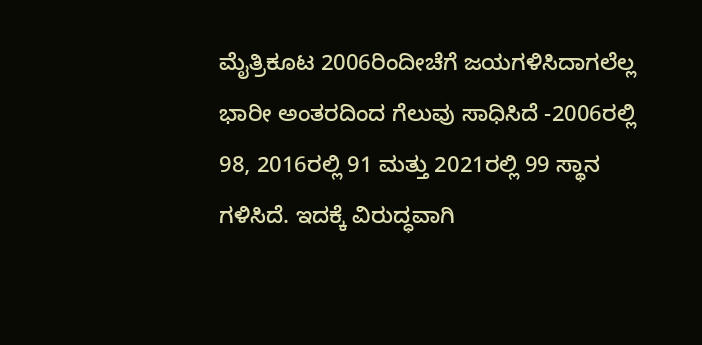ಮೈತ್ರಿಕೂಟ 2006ರಿಂದೀಚೆಗೆ ಜಯಗಳಿಸಿದಾಗಲೆಲ್ಲ ಭಾರೀ ಅಂತರದಿಂದ ಗೆಲುವು ಸಾಧಿಸಿದೆ -2006ರಲ್ಲಿ 98, 2016ರಲ್ಲಿ 91 ಮತ್ತು 2021ರಲ್ಲಿ 99 ಸ್ಥಾನ ಗಳಿಸಿದೆ. ಇದಕ್ಕೆ ವಿರುದ್ಧವಾಗಿ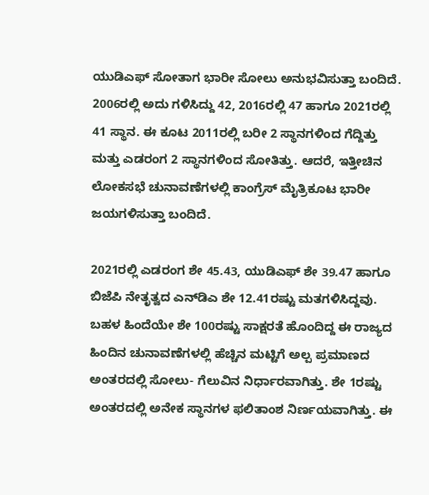ಯುಡಿಎಫ್ ಸೋತಾಗ ಭಾರೀ ಸೋಲು ಅನುಭವಿಸುತ್ತಾ ಬಂದಿದೆ. 2006ರಲ್ಲಿ ಅದು ಗಳಿಸಿದ್ದು 42, 2016ರಲ್ಲಿ 47 ಹಾಗೂ 2021ರಲ್ಲಿ 41 ಸ್ಥಾನ. ಈ ಕೂಟ 2011ರಲ್ಲಿ ಬರೀ 2 ಸ್ಥಾನಗಳಿಂದ ಗೆದ್ದಿತ್ತು ಮತ್ತು ಎಡರಂಗ 2 ಸ್ಥಾನಗಳಿಂದ ಸೋತಿತ್ತು. ಆದರೆ, ಇತ್ತೀಚಿನ ಲೋಕಸಭೆ ಚುನಾವಣೆಗಳಲ್ಲಿ ಕಾಂಗ್ರೆಸ್ ಮೈತ್ರಿಕೂಟ ಭಾರೀ ಜಯಗಳಿಸುತ್ತಾ ಬಂದಿದೆ.

2021ರಲ್ಲಿ ಎಡರಂಗ ಶೇ 45.43, ಯುಡಿಎಫ್ ಶೇ 39.47 ಹಾಗೂ ಬಿಜೆಪಿ ನೇತೃತ್ವದ ಎನ್‍ಡಿಎ ಶೇ 12.41ರಷ್ಟು ಮತಗಳಿಸಿದ್ದವು. ಬಹಳ ಹಿಂದೆಯೇ ಶೇ 100ರಷ್ಟು ಸಾಕ್ಷರತೆ ಹೊಂದಿದ್ದ ಈ ರಾಜ್ಯದ ಹಿಂದಿನ ಚುನಾವಣೆಗಳಲ್ಲಿ ಹೆಚ್ಚಿನ ಮಟ್ಟಿಗೆ ಅಲ್ಪ ಪ್ರಮಾಣದ ಅಂತರದಲ್ಲಿ ಸೋಲು- ಗೆಲುವಿನ ನಿರ್ಧಾರವಾಗಿತ್ತು. ಶೇ 1ರಷ್ಟು ಅಂತರದಲ್ಲಿ ಅನೇಕ ಸ್ಥಾನಗಳ ಫಲಿತಾಂಶ ನಿರ್ಣಯವಾಗಿತ್ತು. ಈ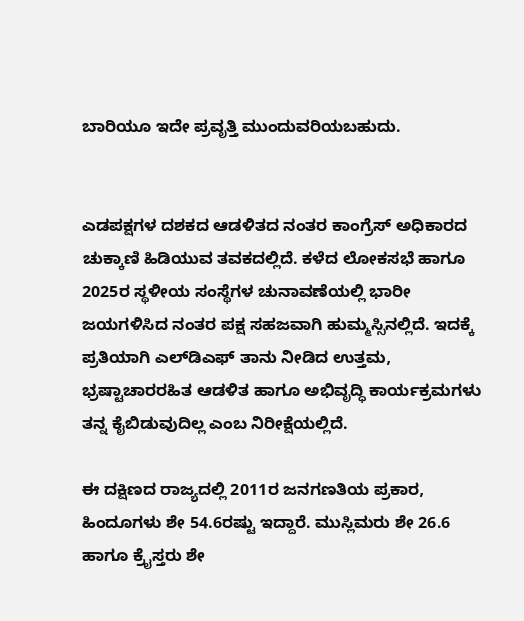ಬಾರಿಯೂ ಇದೇ ಪ್ರವೃತ್ತಿ ಮುಂದುವರಿಯಬಹುದು.


ಎಡಪಕ್ಷಗಳ ದಶಕದ ಆಡಳಿತದ ನಂತರ ಕಾಂಗ್ರೆಸ್ ಅಧಿಕಾರದ ಚುಕ್ಕಾಣಿ ಹಿಡಿಯುವ ತವಕದಲ್ಲಿದೆ. ಕಳೆದ ಲೋಕಸಭೆ ಹಾಗೂ 2025ರ ಸ್ಥಳೀಯ ಸಂಸ್ಥೆಗಳ ಚುನಾವಣೆಯಲ್ಲಿ ಭಾರೀ ಜಯಗಳಿಸಿದ ನಂತರ ಪಕ್ಷ ಸಹಜವಾಗಿ ಹುಮ್ಮಸ್ಸಿನಲ್ಲಿದೆ. ಇದಕ್ಕೆ ಪ್ರತಿಯಾಗಿ ಎಲ್‍ಡಿಎಫ್ ತಾನು ನೀಡಿದ ಉತ್ತಮ, ಭ್ರಷ್ಟಾಚಾರರಹಿತ ಆಡಳಿತ ಹಾಗೂ ಅಭಿವೃದ್ಧಿ ಕಾರ್ಯಕ್ರಮಗಳು ತನ್ನ ಕೈಬಿಡುವುದಿಲ್ಲ ಎಂಬ ನಿರೀಕ್ಷೆಯಲ್ಲಿದೆ.

ಈ ದಕ್ಷಿಣದ ರಾಜ್ಯದಲ್ಲಿ 2011ರ ಜನಗಣತಿಯ ಪ್ರಕಾರ, ಹಿಂದೂಗಳು ಶೇ 54.6ರಷ್ಟು ಇದ್ದಾರೆ. ಮುಸ್ಲಿಮರು ಶೇ 26.6 ಹಾಗೂ ಕ್ರೈಸ್ತರು ಶೇ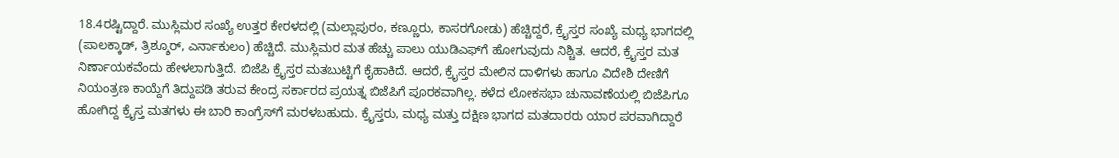18.4ರಷ್ಟಿದ್ದಾರೆ. ಮುಸ್ಲಿಮರ ಸಂಖ್ಯೆ ಉತ್ತರ ಕೇರಳದಲ್ಲಿ (ಮಲ್ಲಾಪುರಂ, ಕಣ್ಣೂರು, ಕಾಸರಗೋಡು) ಹೆಚ್ಚಿದ್ದರೆ, ಕ್ರೈಸ್ತರ ಸಂಖ್ಯೆ ಮಧ್ಯ ಭಾಗದಲ್ಲಿ (ಪಾಲಕ್ಕಾಡ್, ತ್ರಿಶ್ಶೂರ್, ಎರ್ನಾಕುಲಂ) ಹೆಚ್ಚಿದೆ. ಮುಸ್ಲಿಮರ ಮತ ಹೆಚ್ಚು ಪಾಲು ಯುಡಿಎಫ್‍ಗೆ ಹೋಗುವುದು ನಿಶ್ಚಿತ. ಆದರೆ, ಕ್ರೈಸ್ತರ ಮತ ನಿರ್ಣಾಯಕವೆಂದು ಹೇಳಲಾಗುತ್ತಿದೆ. ಬಿಜೆಪಿ ಕ್ರೈಸ್ತರ ಮತಬುಟ್ಟಿಗೆ ಕೈಹಾಕಿದೆ. ಆದರೆ, ಕ್ರೈಸ್ತರ ಮೇಲಿನ ದಾಳಿಗಳು ಹಾಗೂ ವಿದೇಶಿ ದೇಣಿಗೆ ನಿಯಂತ್ರಣ ಕಾಯ್ದೆಗೆ ತಿದ್ದುಪಡಿ ತರುವ ಕೇಂದ್ರ ಸರ್ಕಾರದ ಪ್ರಯತ್ನ ಬಿಜೆಪಿಗೆ ಪೂರಕವಾಗಿಲ್ಲ. ಕಳೆದ ಲೋಕಸಭಾ ಚುನಾವಣೆಯಲ್ಲಿ ಬಿಜೆಪಿಗೂ ಹೋಗಿದ್ದ ಕ್ರೈಸ್ತ ಮತಗಳು ಈ ಬಾರಿ ಕಾಂಗ್ರೆಸ್‍ಗೆ ಮರಳಬಹುದು. ಕ್ರೈಸ್ತರು, ಮಧ್ಯ ಮತ್ತು ದಕ್ಷಿಣ ಭಾಗದ ಮತದಾರರು ಯಾರ ಪರವಾಗಿದ್ದಾರೆ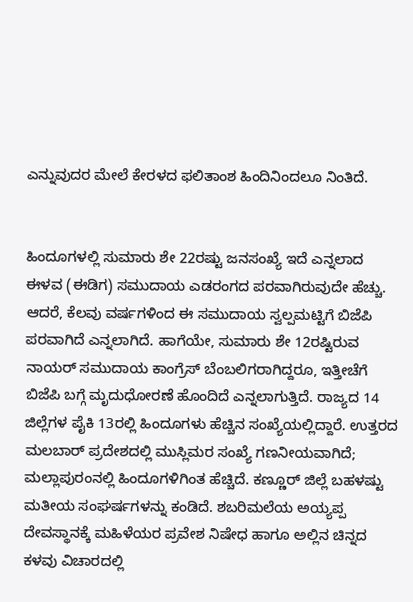ಎನ್ನುವುದರ ಮೇಲೆ ಕೇರಳದ ಫಲಿತಾಂಶ ಹಿಂದಿನಿಂದಲೂ ನಿಂತಿದೆ.


ಹಿಂದೂಗಳಲ್ಲಿ ಸುಮಾರು ಶೇ 22ರಷ್ಟು ಜನಸಂಖ್ಯೆ ಇದೆ ಎನ್ನಲಾದ ಈಳವ (ಈಡಿಗ) ಸಮುದಾಯ ಎಡರಂಗದ ಪರವಾಗಿರುವುದೇ ಹೆಚ್ಚು. ಆದರೆ, ಕೆಲವು ವರ್ಷಗಳಿಂದ ಈ ಸಮುದಾಯ ಸ್ವಲ್ಪಮಟ್ಟಿಗೆ ಬಿಜೆಪಿ ಪರವಾಗಿದೆ ಎನ್ನಲಾಗಿದೆ. ಹಾಗೆಯೇ, ಸುಮಾರು ಶೇ 12ರಷ್ಟಿರುವ ನಾಯರ್ ಸಮುದಾಯ ಕಾಂಗ್ರೆಸ್ ಬೆಂಬಲಿಗರಾಗಿದ್ದರೂ, ಇತ್ತೀಚೆಗೆ ಬಿಜೆಪಿ ಬಗ್ಗೆ ಮೃದುಧೋರಣೆ ಹೊಂದಿದೆ ಎನ್ನಲಾಗುತ್ತಿದೆ. ರಾಜ್ಯದ 14 ಜಿಲ್ಲೆಗಳ ಪೈಕಿ 13ರಲ್ಲಿ ಹಿಂದೂಗಳು ಹೆಚ್ಚಿನ ಸಂಖ್ಯೆಯಲ್ಲಿದ್ದಾರೆ. ಉತ್ತರದ ಮಲಬಾರ್ ಪ್ರದೇಶದಲ್ಲಿ ಮುಸ್ಲಿಮರ ಸಂಖ್ಯೆ ಗಣನೀಯವಾಗಿದೆ; ಮಲ್ಲಾಪುರಂನಲ್ಲಿ ಹಿಂದೂಗಳಿಗಿಂತ ಹೆಚ್ಚಿದೆ. ಕಣ್ಣೂರ್ ಜಿಲ್ಲೆ ಬಹಳಷ್ಟು ಮತೀಯ ಸಂಘರ್ಷಗಳನ್ನು ಕಂಡಿದೆ. ಶಬರಿಮಲೆಯ ಅಯ್ಯಪ್ಪ ದೇವಸ್ಥಾನಕ್ಕೆ ಮಹಿಳೆಯರ ಪ್ರವೇಶ ನಿಷೇಧ ಹಾಗೂ ಅಲ್ಲಿನ ಚಿನ್ನದ ಕಳವು ವಿಚಾರದಲ್ಲಿ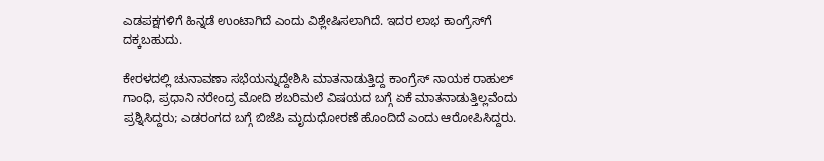ಎಡಪಕ್ಷಗಳಿಗೆ ಹಿನ್ನಡೆ ಉಂಟಾಗಿದೆ ಎಂದು ವಿಶ್ಲೇಷಿಸಲಾಗಿದೆ. ಇದರ ಲಾಭ ಕಾಂಗ್ರೆಸ್‍ಗೆ ದಕ್ಕಬಹುದು.

ಕೇರಳದಲ್ಲಿ ಚುನಾವಣಾ ಸಭೆಯನ್ನುದ್ದೇಶಿಸಿ ಮಾತನಾಡುತ್ತಿದ್ದ ಕಾಂಗ್ರೆಸ್ ನಾಯಕ ರಾಹುಲ್ ಗಾಂಧಿ, ಪ್ರಧಾನಿ ನರೇಂದ್ರ ಮೋದಿ ಶಬರಿಮಲೆ ವಿಷಯದ ಬಗ್ಗೆ ಏಕೆ ಮಾತನಾಡುತ್ತಿಲ್ಲವೆಂದು ಪ್ರಶ್ನಿಸಿದ್ದರು; ಎಡರಂಗದ ಬಗ್ಗೆ ಬಿಜೆಪಿ ಮೃದುಧೋರಣೆ ಹೊಂದಿದೆ ಎಂದು ಆರೋಪಿಸಿದ್ದರು.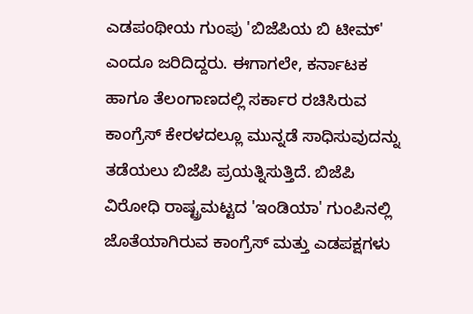ಎಡಪಂಥೀಯ ಗುಂಪು 'ಬಿಜೆಪಿಯ ಬಿ ಟೀಮ್' ಎಂದೂ ಜರಿದಿದ್ದರು. ಈಗಾಗಲೇ, ಕರ್ನಾಟಕ ಹಾಗೂ ತೆಲಂಗಾಣದಲ್ಲಿ ಸರ್ಕಾರ ರಚಿಸಿರುವ ಕಾಂಗ್ರೆಸ್ ಕೇರಳದಲ್ಲೂ ಮುನ್ನಡೆ ಸಾಧಿಸುವುದನ್ನು ತಡೆಯಲು ಬಿಜೆಪಿ ಪ್ರಯತ್ನಿಸುತ್ತಿದೆ. ಬಿಜೆಪಿ ವಿರೋಧಿ ರಾಷ್ಟ್ರಮಟ್ಟದ 'ಇಂಡಿಯಾ' ಗುಂಪಿನಲ್ಲಿ ಜೊತೆಯಾಗಿರುವ ಕಾಂಗ್ರೆಸ್ ಮತ್ತು ಎಡಪಕ್ಷಗಳು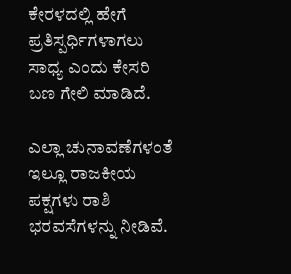ಕೇರಳದಲ್ಲಿ ಹೇಗೆ ಪ್ರತಿಸ್ಪರ್ಧಿಗಳಾಗಲು ಸಾಧ್ಯ ಎಂದು ಕೇಸರಿ ಬಣ ಗೇಲಿ ಮಾಡಿದೆ.

ಎಲ್ಲಾ ಚುನಾವಣೆಗಳಂತೆ ಇಲ್ಲೂ ರಾಜಕೀಯ ಪಕ್ಷಗಳು ರಾಶಿ ಭರವಸೆಗಳನ್ನು ನೀಡಿವೆ.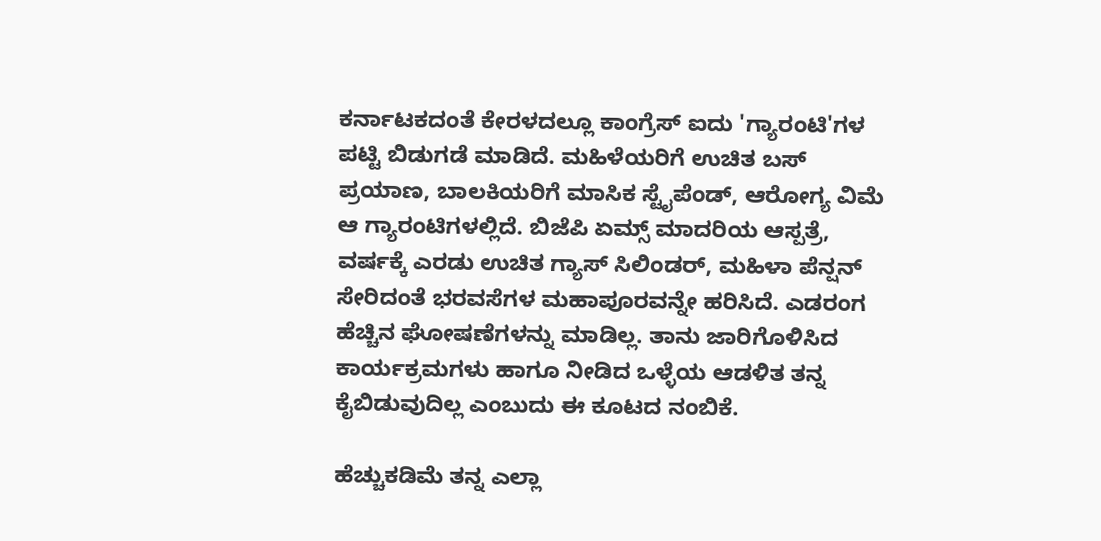ಕರ್ನಾಟಕದಂತೆ ಕೇರಳದಲ್ಲೂ ಕಾಂಗ್ರೆಸ್ ಐದು 'ಗ್ಯಾರಂಟಿ'ಗಳ ಪಟ್ಟಿ ಬಿಡುಗಡೆ ಮಾಡಿದೆ. ಮಹಿಳೆಯರಿಗೆ ಉಚಿತ ಬಸ್ ಪ್ರಯಾಣ, ಬಾಲಕಿಯರಿಗೆ ಮಾಸಿಕ ಸ್ಟೈಪೆಂಡ್, ಆರೋಗ್ಯ ವಿಮೆ ಆ ಗ್ಯಾರಂಟಿಗಳಲ್ಲಿದೆ. ಬಿಜೆಪಿ ಏಮ್ಸ್ ಮಾದರಿಯ ಆಸ್ಪತ್ರೆ, ವರ್ಷಕ್ಕೆ ಎರಡು ಉಚಿತ ಗ್ಯಾಸ್ ಸಿಲಿಂಡರ್, ಮಹಿಳಾ ಪೆನ್ಷನ್ ಸೇರಿದಂತೆ ಭರವಸೆಗಳ ಮಹಾಪೂರವನ್ನೇ ಹರಿಸಿದೆ. ಎಡರಂಗ ಹೆಚ್ಚಿನ ಘೋಷಣೆಗಳನ್ನು ಮಾಡಿಲ್ಲ. ತಾನು ಜಾರಿಗೊಳಿಸಿದ ಕಾರ್ಯಕ್ರಮಗಳು ಹಾಗೂ ನೀಡಿದ ಒಳ್ಳೆಯ ಆಡಳಿತ ತನ್ನ ಕೈಬಿಡುವುದಿಲ್ಲ ಎಂಬುದು ಈ ಕೂಟದ ನಂಬಿಕೆ.

ಹೆಚ್ಚುಕಡಿಮೆ ತನ್ನ ಎಲ್ಲಾ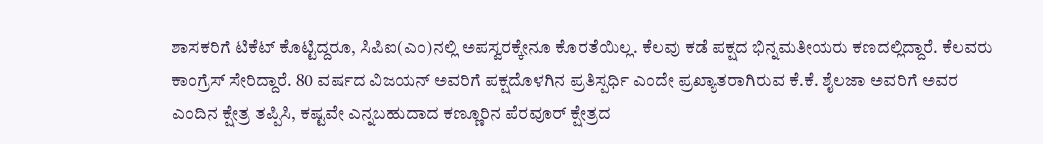ಶಾಸಕರಿಗೆ ಟಿಕೆಟ್ ಕೊಟ್ಟಿದ್ದರೂ, ಸಿಪಿಐ(ಎಂ)ನಲ್ಲಿ ಅಪಸ್ವರಕ್ಕೇನೂ ಕೊರತೆಯಿಲ್ಲ. ಕೆಲವು ಕಡೆ ಪಕ್ಷದ ಭಿನ್ನಮತೀಯರು ಕಣದಲ್ಲಿದ್ದಾರೆ. ಕೆಲವರು ಕಾಂಗ್ರೆಸ್ ಸೇರಿದ್ದಾರೆ. 80 ವರ್ಷದ ವಿಜಯನ್ ಅವರಿಗೆ ಪಕ್ಷದೊಳಗಿನ ಪ್ರತಿಸ್ಪರ್ಧಿ ಎಂದೇ ಪ್ರಖ್ಯಾತರಾಗಿರುವ ಕೆ.ಕೆ. ಶೈಲಜಾ ಅವರಿಗೆ ಅವರ ಎಂದಿನ ಕ್ಷೇತ್ರ ತಪ್ಪಿಸಿ, ಕಷ್ಟವೇ ಎನ್ನಬಹುದಾದ ಕಣ್ಣೂರಿನ ಪೆರವೂರ್ ಕ್ಷೇತ್ರದ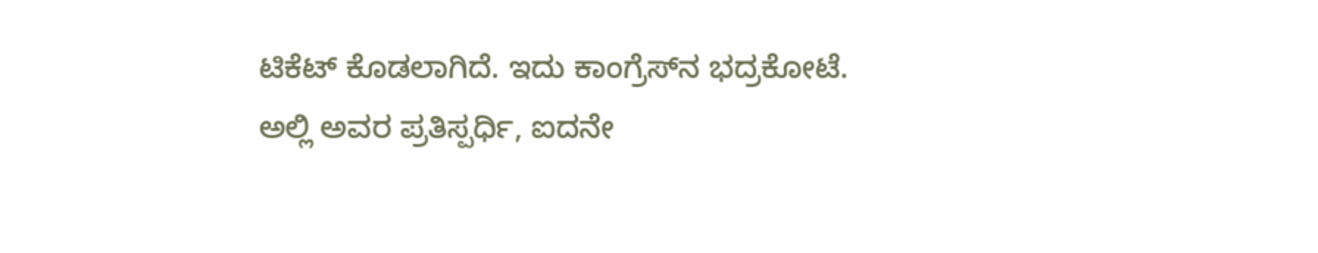ಟಿಕೆಟ್ ಕೊಡಲಾಗಿದೆ. ಇದು ಕಾಂಗ್ರೆಸ್‍ನ ಭದ್ರಕೋಟೆ. ಅಲ್ಲಿ ಅವರ ಪ್ರತಿಸ್ಪರ್ಧಿ, ಐದನೇ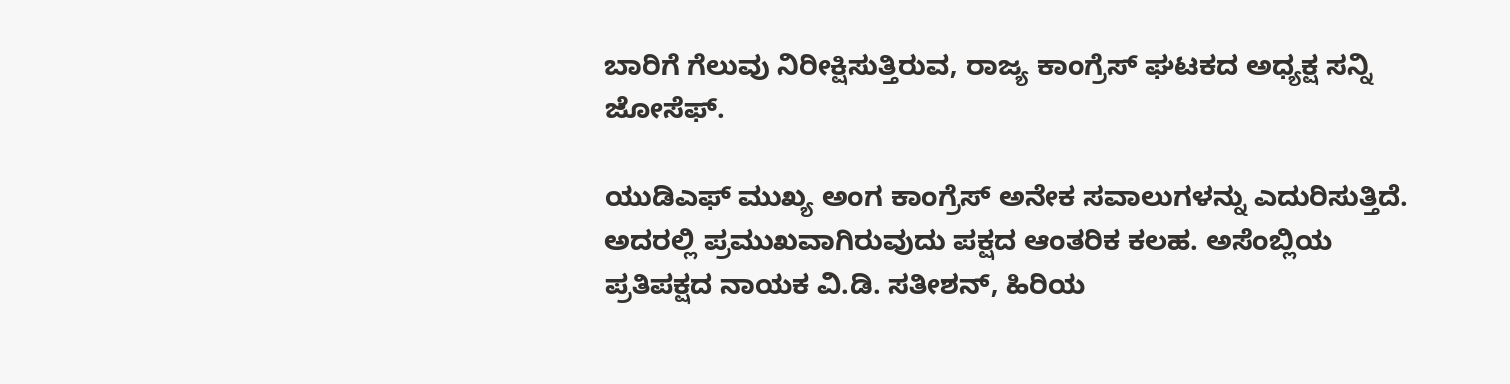ಬಾರಿಗೆ ಗೆಲುವು ನಿರೀಕ್ಷಿಸುತ್ತಿರುವ, ರಾಜ್ಯ ಕಾಂಗ್ರೆಸ್ ಘಟಕದ ಅಧ್ಯಕ್ಷ ಸನ್ನಿ ಜೋಸೆಫ್.

ಯುಡಿಎಫ್ ಮುಖ್ಯ ಅಂಗ ಕಾಂಗ್ರೆಸ್ ಅನೇಕ ಸವಾಲುಗಳನ್ನು ಎದುರಿಸುತ್ತಿದೆ. ಅದರಲ್ಲಿ ಪ್ರಮುಖವಾಗಿರುವುದು ಪಕ್ಷದ ಆಂತರಿಕ ಕಲಹ. ಅಸೆಂಬ್ಲಿಯ ಪ್ರತಿಪಕ್ಷದ ನಾಯಕ ವಿ.ಡಿ. ಸತೀಶನ್, ಹಿರಿಯ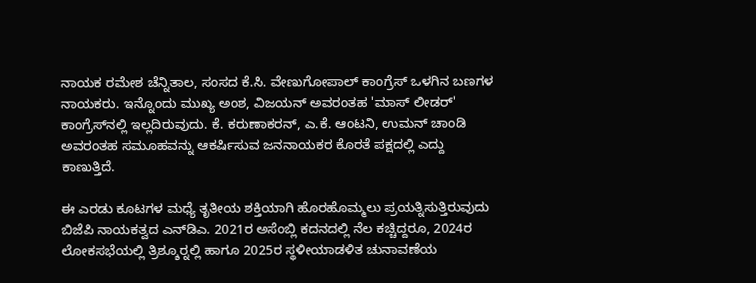ನಾಯಕ ರಮೇಶ ಚೆನ್ನಿತಾಲ, ಸಂಸದ ಕೆ.ಸಿ. ವೇಣುಗೋಪಾಲ್ ಕಾಂಗ್ರೆಸ್ ಒಳಗಿನ ಬಣಗಳ ನಾಯಕರು. ಇನ್ನೊಂದು ಮುಖ್ಯ ಅಂಶ, ವಿಜಯನ್ ಅವರಂತಹ 'ಮಾಸ್ ಲೀಡರ್' ಕಾಂಗ್ರೆಸ್‍ನಲ್ಲಿ ಇಲ್ಲದಿರುವುದು. ಕೆ. ಕರುಣಾಕರನ್, ಎ.ಕೆ. ಆಂಟನಿ, ಉಮನ್ ಚಾಂಡಿ ಅವರಂತಹ ಸಮೂಹವನ್ನು ಆಕರ್ಷಿಸುವ ಜನನಾಯಕರ ಕೊರತೆ ಪಕ್ಷದಲ್ಲಿ ಎದ್ದು ಕಾಣುತ್ತಿದೆ.

ಈ ಎರಡು ಕೂಟಗಳ ಮಧ್ಯೆ ತೃತೀಯ ಶಕ್ತಿಯಾಗಿ ಹೊರಹೊಮ್ಮಲು ಪ್ರಯತ್ನಿಸುತ್ತಿರುವುದು ಬಿಜೆಪಿ ನಾಯಕತ್ವದ ಎನ್‍ಡಿಎ. 2021ರ ಅಸೆಂಬ್ಲಿ ಕದನದಲ್ಲಿ ನೆಲ ಕಚ್ಚಿದ್ದರೂ, 2024ರ ಲೋಕಸಭೆಯಲ್ಲಿ ತ್ರಿಶ್ಶೂರ್‍ನಲ್ಲಿ ಹಾಗೂ 2025ರ ಸ್ಥಳೀಯಾಡಳಿತ ಚುನಾವಣೆಯ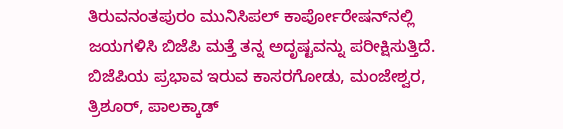ತಿರುವನಂತಪುರಂ ಮುನಿಸಿಪಲ್ ಕಾರ್ಪೋರೇಷನ್‍ನಲ್ಲಿ ಜಯಗಳಿಸಿ ಬಿಜೆಪಿ ಮತ್ತೆ ತನ್ನ ಅದೃಷ್ಟವನ್ನು ಪರೀಕ್ಷಿಸುತ್ತಿದೆ. ಬಿಜೆಪಿಯ ಪ್ರಭಾವ ಇರುವ ಕಾಸರಗೋಡು, ಮಂಜೇಶ್ವರ, ತ್ರಿಶೂರ್, ಪಾಲಕ್ಕಾಡ್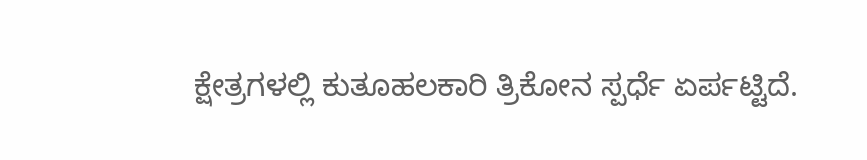ಕ್ಷೇತ್ರಗಳಲ್ಲಿ ಕುತೂಹಲಕಾರಿ ತ್ರಿಕೋನ ಸ್ಪರ್ಧೆ ಏರ್ಪಟ್ಟಿದೆ.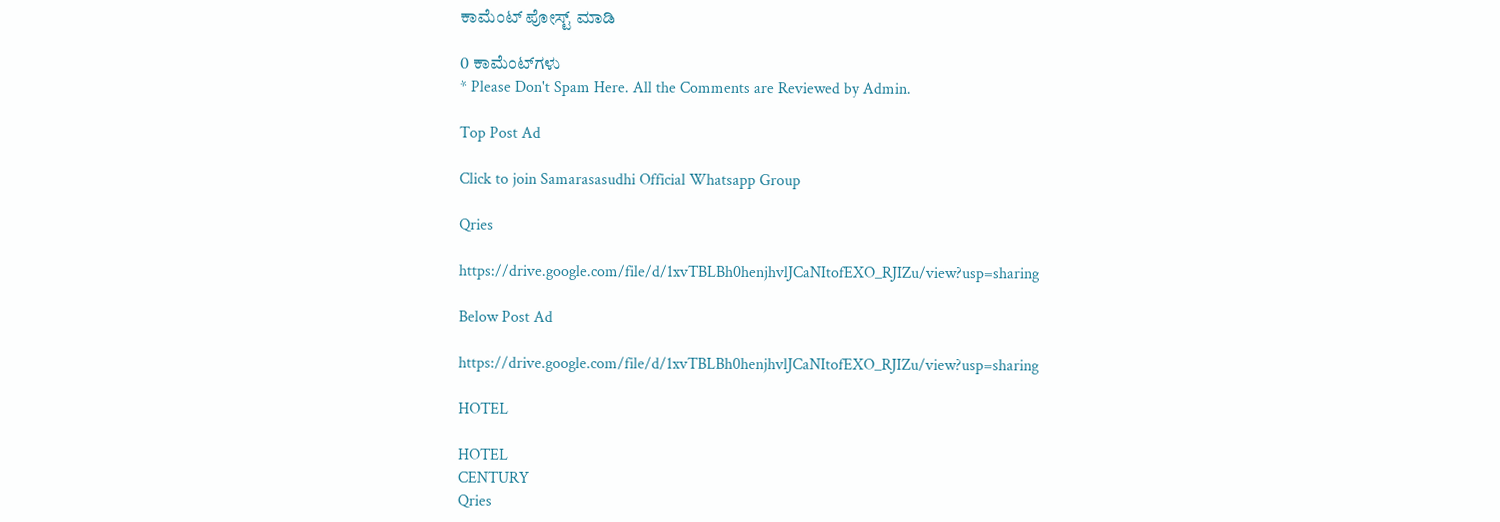ಕಾಮೆಂಟ್‌‌ ಪೋಸ್ಟ್‌ ಮಾಡಿ

0 ಕಾಮೆಂಟ್‌ಗಳು
* Please Don't Spam Here. All the Comments are Reviewed by Admin.

Top Post Ad

Click to join Samarasasudhi Official Whatsapp Group

Qries

https://drive.google.com/file/d/1xvTBLBh0henjhvlJCaNItofEXO_RJIZu/view?usp=sharing

Below Post Ad

https://drive.google.com/file/d/1xvTBLBh0henjhvlJCaNItofEXO_RJIZu/view?usp=sharing

HOTEL

HOTEL
CENTURY
Qries